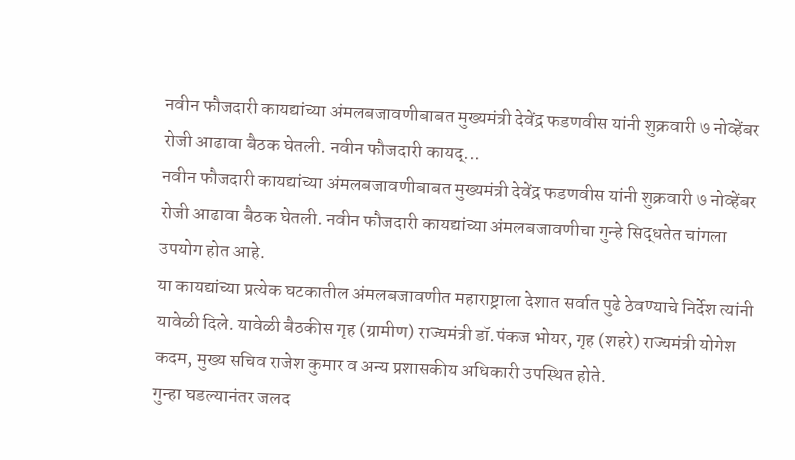नवीन फौजदारी कायद्यांच्या अंमलबजावणीबाबत मुख्यमंत्री देवेंद्र फडणवीस यांनी शुक्रवारी ७ नोव्हेंबर रोजी आढावा बैठक घेतली. नवीन फौजदारी कायद्...
नवीन फौजदारी कायद्यांच्या अंमलबजावणीबाबत मुख्यमंत्री देवेंद्र फडणवीस यांनी शुक्रवारी ७ नोव्हेंबर रोजी आढावा बैठक घेतली. नवीन फौजदारी कायद्यांच्या अंमलबजावणीचा गुन्हे सिद्धतेत चांगला उपयोग होत आहे.
या कायद्यांच्या प्रत्येक घटकातील अंमलबजावणीत महाराष्ट्राला देशात सर्वात पुढे ठेवण्याचे निर्देश त्यांनी यावेळी दिले. यावेळी बैठकीस गृह (ग्रामीण) राज्यमंत्री डॉ.पंकज भोयर, गृह (शहरे) राज्यमंत्री योगेश कदम, मुख्य सचिव राजेश कुमार व अन्य प्रशासकीय अधिकारी उपस्थित होते.
गुन्हा घडल्यानंतर जलद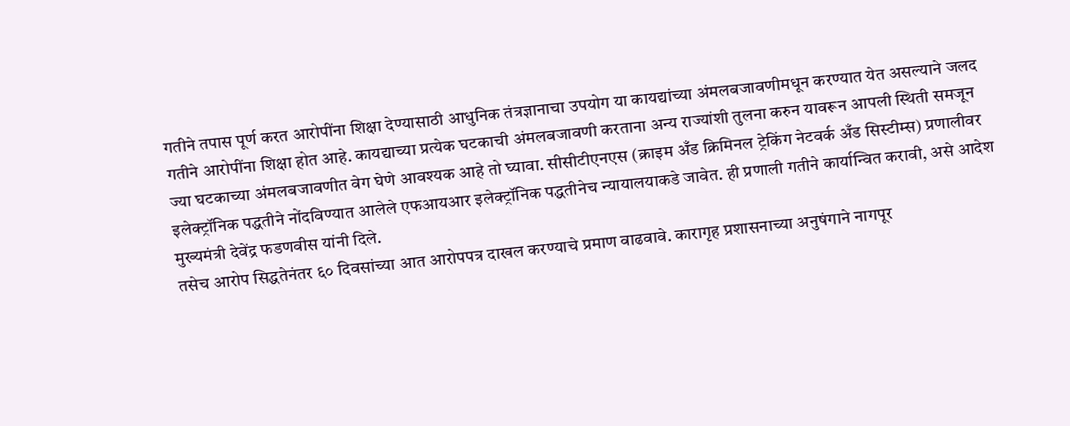गतीने तपास पूर्ण करत आरोपींना शिक्षा देण्यासाठी आधुनिक तंत्रज्ञानाचा उपयोग या कायद्यांच्या अंमलबजावणीमधून करण्यात येत असल्याने जलद गतीने आरोपींना शिक्षा होत आहे. कायद्याच्या प्रत्येक घटकाची अंमलबजावणी करताना अन्य राज्यांशी तुलना करुन यावरून आपली स्थिती समजून ज्या घटकाच्या अंमलबजावणीत वेग घेणे आवश्यक आहे तो घ्यावा. सीसीटीएनएस (क्राइम अँड क्रिमिनल ट्रेकिंग नेटवर्क अँड सिस्टीम्स) प्रणालीवर इलेक्ट्रॉनिक पद्धतीने नोंदविण्यात आलेले एफआयआर इलेक्ट्रॉनिक पद्धतीनेच न्यायालयाकडे जावेत. ही प्रणाली गतीने कार्यान्वित करावी, असे आदेश मुख्यमंत्री देवेंद्र फडणवीस यांनी दिले.
तसेच आरोप सिद्धतेनंतर ६० दिवसांच्या आत आरोपपत्र दाखल करण्याचे प्रमाण वाढवावे. कारागृह प्रशासनाच्या अनुषंगाने नागपूर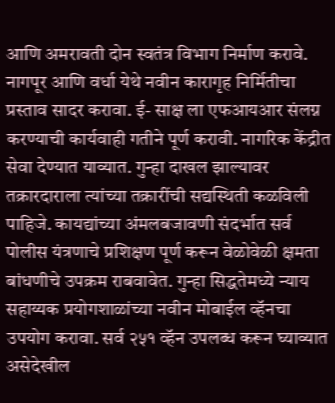आणि अमरावती दोन स्वतंत्र विभाग निर्माण करावे. नागपूर आणि वर्धा येथे नवीन कारागृह निर्मितीचा प्रस्ताव सादर करावा. ई- साक्ष ला एफआयआर संलग्न करण्याची कार्यवाही गतीने पूर्ण करावी. नागरिक केंद्रीत सेवा देण्यात याव्यात. गुन्हा दाखल झाल्यावर तक्रारदाराला त्यांच्या तक्रारींची सद्यस्थिती कळविली पाहिजे. कायद्यांच्या अंमलबजावणी संदर्भात सर्व पोलीस यंत्रणाचे प्रशिक्षण पूर्ण करून वेळोवेळी क्षमता बांधणीचे उपक्रम राबवावेत. गुन्हा सिद्धतेमध्ये न्याय सहाय्यक प्रयोगशाळांच्या नवीन मोबाईल व्हॅनचा उपयोग करावा. सर्व २५१ व्हॅन उपलब्ध करून घ्याव्यात असेदेखील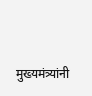मुख्यमंत्र्यांनी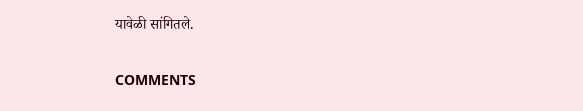यावेळी सांगितले.


COMMENTS